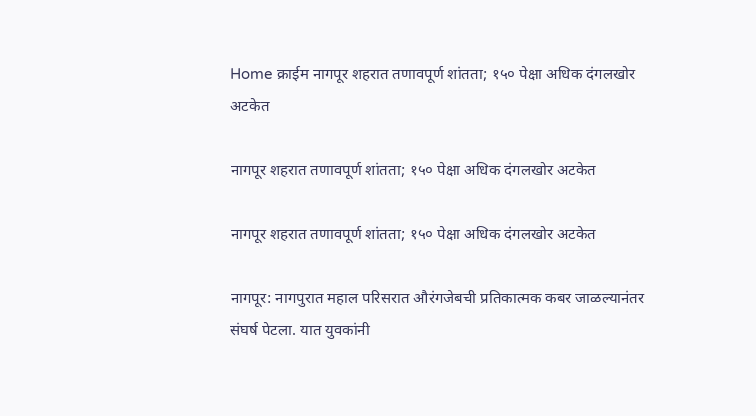Home क्राईम नागपूर शहरात तणावपूर्ण शांतता; १५० पेक्षा अधिक दंगलखोर अटकेत

नागपूर शहरात तणावपूर्ण शांतता; १५० पेक्षा अधिक दंगलखोर अटकेत

नागपूर शहरात तणावपूर्ण शांतता; १५० पेक्षा अधिक दंगलखोर अटकेत

नागपूर: नागपुरात महाल परिसरात औरंगजेबची प्रतिकात्मक कबर जाळल्यानंतर संघर्ष पेटला. यात युवकांनी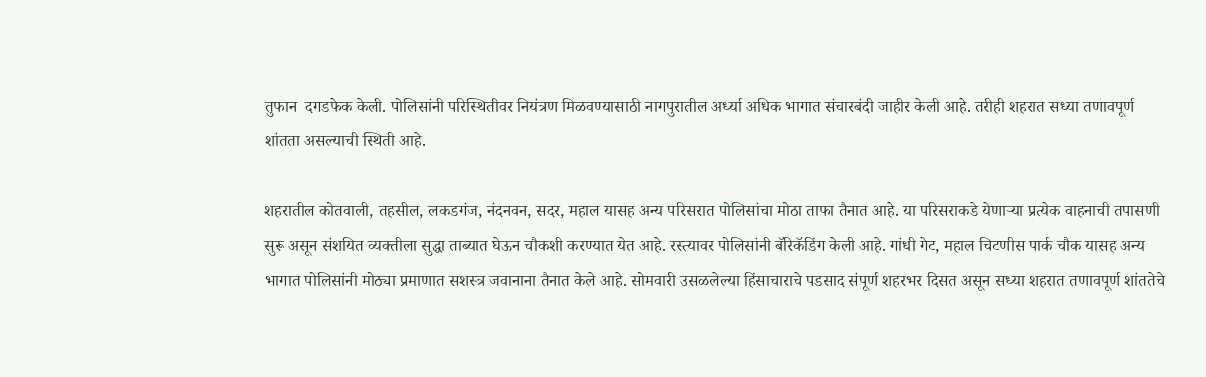तुफान  दगडफेक केली. पोलिसांनी परिस्थितीवर नियंत्रण मिळवण्यासाठी नागपुरातील अर्ध्या अधिक भागात संचारबंदी जाहीर केली आहे. तरीही शहरात सध्या तणावपूर्ण शांतता असल्याची स्थिती आहे.

शहरातील कोतवाली, तहसील, लकडगंज, नंदनवन, सदर, महाल यासह अन्य परिसरात पोलिसांचा मोठा ताफा तैनात आहे. या परिसराकडे येणाऱ्या प्रत्येक वाहनाची तपासणी सुरू असून संशयित व्यक्तीला सुद्धा ताब्यात घेऊन चौकशी करण्यात येत आहे. रस्त्यावर पोलिसांनी बॅरिकॅडिंग केली आहे. गांधी गेट, महाल चिटणीस पार्क चौक यासह अन्य भागात पोलिसांनी मोठ्या प्रमाणात सशस्त्र जवानाना तैनात केले आहे. सोमवारी उसळलेल्या हिंसाचाराचे पडसाद संपूर्ण शहरभर दिसत असून सध्या शहरात तणावपूर्ण शांततेचे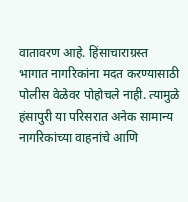वातावरण आहे. हिंसाचाराग्रस्त भागात नागरिकांना मदत करण्यासाठी पोलीस वेळेवर पोहोचले नाही. त्यामुळे हंसापुरी या परिसरात अनेक सामान्य नागरिकांच्या वाहनांचे आणि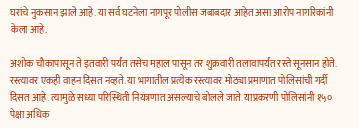घरांचे नुकसान झाले आहे. या सर्व घटनेला नागपूर पोलीस जबाबदार आहेत असा आरोप नागरिकांनी केला आहे.

अशोक चौकापासून ते इतवारी पर्यंत तसेच महाल पासून तर शुक्रवारी तलावापर्यंत रस्ते सूनसान होते. रस्त्यावर एकही वाहन दिसत नव्हते. या भागातील प्रत्येक रस्त्यावर मोठ्या प्रमाणात पोलिसांची गर्दी दिसत आहे. त्यामुळे सध्या परिस्थिती नियंत्रणात असल्याचे बोलले जाते. याप्रकरणी पोलिसांनी १५० पेक्षा अधिक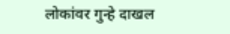लोकांवर गुन्हे दाखल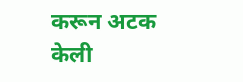करून अटक केली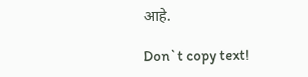आहे.

Don`t copy text!